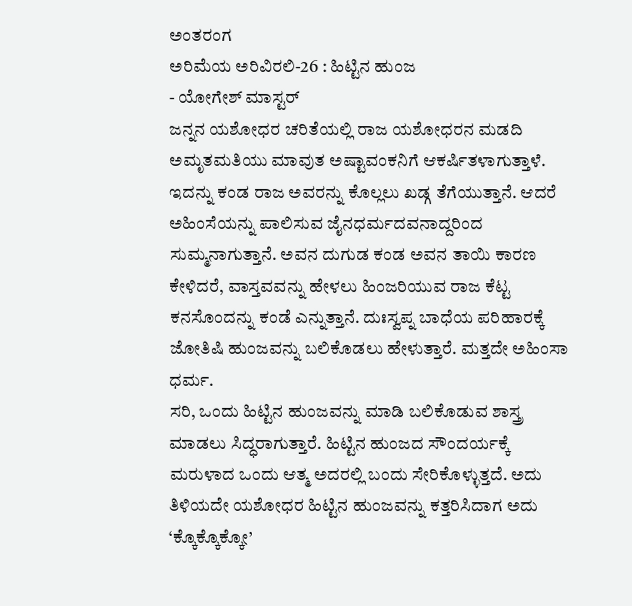ಅಂತರಂಗ
ಅರಿಮೆಯ ಅರಿವಿರಲಿ-26 : ಹಿಟ್ಟಿನ ಹುಂಜ
- ಯೋಗೇಶ್ ಮಾಸ್ಟರ್
ಜನ್ನನ ಯಶೋಧರ ಚರಿತೆಯಲ್ಲಿ ರಾಜ ಯಶೋಧರನ ಮಡದಿ ಅಮೃತಮತಿಯು ಮಾವುತ ಅಷ್ಟಾವಂಕನಿಗೆ ಆಕರ್ಷಿತಳಾಗುತ್ತಾಳೆ. ಇದನ್ನು ಕಂಡ ರಾಜ ಅವರನ್ನು ಕೊಲ್ಲಲು ಖಡ್ಗ ತೆಗೆಯುತ್ತಾನೆ. ಆದರೆ ಅಹಿಂಸೆಯನ್ನು ಪಾಲಿಸುವ ಜೈನಧರ್ಮದವನಾದ್ದರಿಂದ ಸುಮ್ಮನಾಗುತ್ತಾನೆ. ಅವನ ದುಗುಡ ಕಂಡ ಅವನ ತಾಯಿ ಕಾರಣ ಕೇಳಿದರೆ, ವಾಸ್ತವವನ್ನು ಹೇಳಲು ಹಿಂಜರಿಯುವ ರಾಜ ಕೆಟ್ಟ ಕನಸೊಂದನ್ನು ಕಂಡೆ ಎನ್ನುತ್ತಾನೆ. ದುಃಸ್ವಪ್ನ ಬಾಧೆಯ ಪರಿಹಾರಕ್ಕೆ ಜೋತಿಷಿ ಹುಂಜವನ್ನು ಬಲಿಕೊಡಲು ಹೇಳುತ್ತಾರೆ. ಮತ್ತದೇ ಅಹಿಂಸಾ ಧರ್ಮ.
ಸರಿ, ಒಂದು ಹಿಟ್ಟಿನ ಹುಂಜವನ್ನು ಮಾಡಿ ಬಲಿಕೊಡುವ ಶಾಸ್ತ್ರ ಮಾಡಲು ಸಿದ್ಧರಾಗುತ್ತಾರೆ. ಹಿಟ್ಟಿನ ಹುಂಜದ ಸೌಂದರ್ಯಕ್ಕೆ ಮರುಳಾದ ಒಂದು ಆತ್ಮ ಅದರಲ್ಲಿ ಬಂದು ಸೇರಿಕೊಳ್ಳುತ್ತದೆ. ಅದು ತಿಳಿಯದೇ ಯಶೋಧರ ಹಿಟ್ಟಿನ ಹುಂಜವನ್ನು ಕತ್ತರಿಸಿದಾಗ ಅದು ‘ಕ್ಕೊಕ್ಕೊಕ್ಕೋ’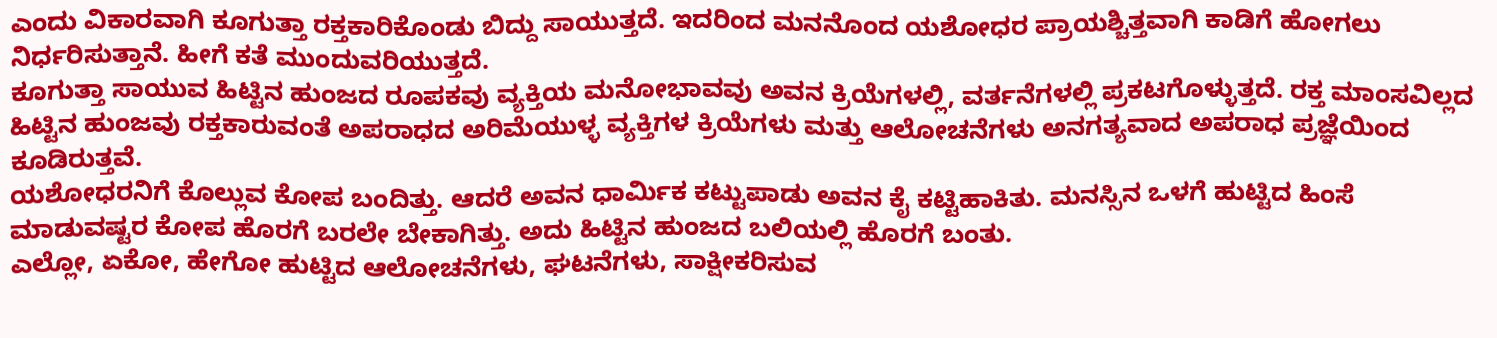ಎಂದು ವಿಕಾರವಾಗಿ ಕೂಗುತ್ತಾ ರಕ್ತಕಾರಿಕೊಂಡು ಬಿದ್ದು ಸಾಯುತ್ತದೆ. ಇದರಿಂದ ಮನನೊಂದ ಯಶೋಧರ ಪ್ರಾಯಶ್ಚಿತ್ತವಾಗಿ ಕಾಡಿಗೆ ಹೋಗಲು ನಿರ್ಧರಿಸುತ್ತಾನೆ. ಹೀಗೆ ಕತೆ ಮುಂದುವರಿಯುತ್ತದೆ.
ಕೂಗುತ್ತಾ ಸಾಯುವ ಹಿಟ್ಟಿನ ಹುಂಜದ ರೂಪಕವು ವ್ಯಕ್ತಿಯ ಮನೋಭಾವವು ಅವನ ಕ್ರಿಯೆಗಳಲ್ಲಿ, ವರ್ತನೆಗಳಲ್ಲಿ ಪ್ರಕಟಗೊಳ್ಳುತ್ತದೆ. ರಕ್ತ ಮಾಂಸವಿಲ್ಲದ ಹಿಟ್ಟಿನ ಹುಂಜವು ರಕ್ತಕಾರುವಂತೆ ಅಪರಾಧದ ಅರಿಮೆಯುಳ್ಳ ವ್ಯಕ್ತಿಗಳ ಕ್ರಿಯೆಗಳು ಮತ್ತು ಆಲೋಚನೆಗಳು ಅನಗತ್ಯವಾದ ಅಪರಾಧ ಪ್ರಜ್ಞೆಯಿಂದ ಕೂಡಿರುತ್ತವೆ.
ಯಶೋಧರನಿಗೆ ಕೊಲ್ಲುವ ಕೋಪ ಬಂದಿತ್ತು. ಆದರೆ ಅವನ ಧಾರ್ಮಿಕ ಕಟ್ಟುಪಾಡು ಅವನ ಕೈ ಕಟ್ಟಿಹಾಕಿತು. ಮನಸ್ಸಿನ ಒಳಗೆ ಹುಟ್ಟಿದ ಹಿಂಸೆ ಮಾಡುವಷ್ಟರ ಕೋಪ ಹೊರಗೆ ಬರಲೇ ಬೇಕಾಗಿತ್ತು. ಅದು ಹಿಟ್ಟಿನ ಹುಂಜದ ಬಲಿಯಲ್ಲಿ ಹೊರಗೆ ಬಂತು.
ಎಲ್ಲೋ, ಏಕೋ, ಹೇಗೋ ಹುಟ್ಟಿದ ಆಲೋಚನೆಗಳು, ಘಟನೆಗಳು, ಸಾಕ್ಷೀಕರಿಸುವ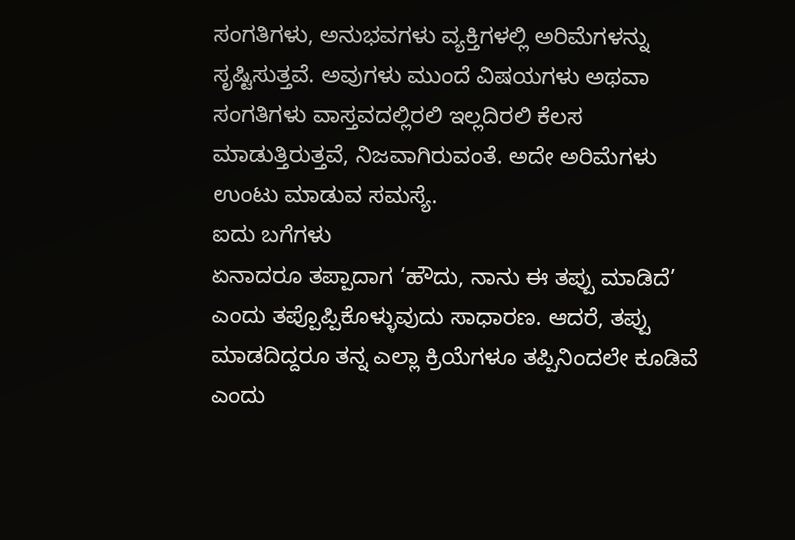ಸಂಗತಿಗಳು, ಅನುಭವಗಳು ವ್ಯಕ್ತಿಗಳಲ್ಲಿ ಅರಿಮೆಗಳನ್ನು ಸೃಷ್ಟಿಸುತ್ತವೆ. ಅವುಗಳು ಮುಂದೆ ವಿಷಯಗಳು ಅಥವಾ ಸಂಗತಿಗಳು ವಾಸ್ತವದಲ್ಲಿರಲಿ ಇಲ್ಲದಿರಲಿ ಕೆಲಸ ಮಾಡುತ್ತಿರುತ್ತವೆ, ನಿಜವಾಗಿರುವಂತೆ. ಅದೇ ಅರಿಮೆಗಳು ಉಂಟು ಮಾಡುವ ಸಮಸ್ಯೆ.
ಐದು ಬಗೆಗಳು
ಏನಾದರೂ ತಪ್ಪಾದಾಗ ‘ಹೌದು, ನಾನು ಈ ತಪ್ಪು ಮಾಡಿದೆ’ ಎಂದು ತಪ್ಪೊಪ್ಪಿಕೊಳ್ಳುವುದು ಸಾಧಾರಣ. ಆದರೆ, ತಪ್ಪು ಮಾಡದಿದ್ದರೂ ತನ್ನ ಎಲ್ಲಾ ಕ್ರಿಯೆಗಳೂ ತಪ್ಪಿನಿಂದಲೇ ಕೂಡಿವೆ ಎಂದು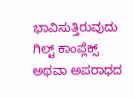ಭಾವಿಸುತ್ತಿರುವುದು ಗಿಲ್ಟ್ ಕಾಂಪ್ಲೆಕ್ಸ್ ಅಥವಾ ಅಪರಾಧದ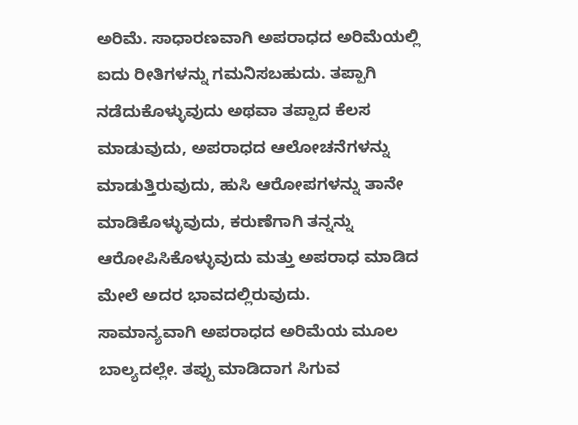ಅರಿಮೆ. ಸಾಧಾರಣವಾಗಿ ಅಪರಾಧದ ಅರಿಮೆಯಲ್ಲಿ ಐದು ರೀತಿಗಳನ್ನು ಗಮನಿಸಬಹುದು. ತಪ್ಪಾಗಿ ನಡೆದುಕೊಳ್ಳುವುದು ಅಥವಾ ತಪ್ಪಾದ ಕೆಲಸ ಮಾಡುವುದು, ಅಪರಾಧದ ಆಲೋಚನೆಗಳನ್ನು ಮಾಡುತ್ತಿರುವುದು, ಹುಸಿ ಆರೋಪಗಳನ್ನು ತಾನೇ ಮಾಡಿಕೊಳ್ಳುವುದು, ಕರುಣೆಗಾಗಿ ತನ್ನನ್ನು ಆರೋಪಿಸಿಕೊಳ್ಳುವುದು ಮತ್ತು ಅಪರಾಧ ಮಾಡಿದ ಮೇಲೆ ಅದರ ಭಾವದಲ್ಲಿರುವುದು.
ಸಾಮಾನ್ಯವಾಗಿ ಅಪರಾಧದ ಅರಿಮೆಯ ಮೂಲ ಬಾಲ್ಯದಲ್ಲೇ. ತಪ್ಪು ಮಾಡಿದಾಗ ಸಿಗುವ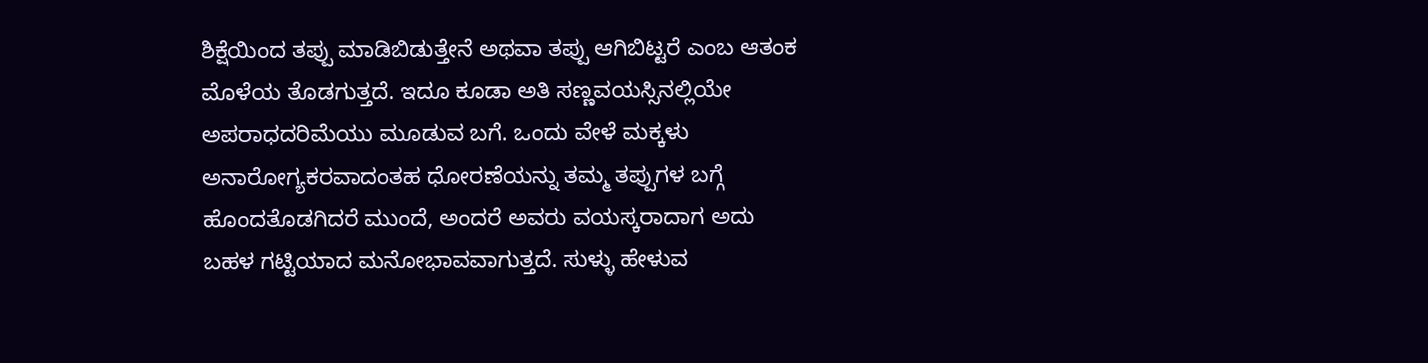ಶಿಕ್ಷೆಯಿಂದ ತಪ್ಪು ಮಾಡಿಬಿಡುತ್ತೇನೆ ಅಥವಾ ತಪ್ಪು ಆಗಿಬಿಟ್ಟರೆ ಎಂಬ ಆತಂಕ ಮೊಳೆಯ ತೊಡಗುತ್ತದೆ. ಇದೂ ಕೂಡಾ ಅತಿ ಸಣ್ಣವಯಸ್ಸಿನಲ್ಲಿಯೇ ಅಪರಾಧದರಿಮೆಯು ಮೂಡುವ ಬಗೆ. ಒಂದು ವೇಳೆ ಮಕ್ಕಳು ಅನಾರೋಗ್ಯಕರವಾದಂತಹ ಧೋರಣೆಯನ್ನು ತಮ್ಮ ತಪ್ಪುಗಳ ಬಗ್ಗೆ ಹೊಂದತೊಡಗಿದರೆ ಮುಂದೆ, ಅಂದರೆ ಅವರು ವಯಸ್ಕರಾದಾಗ ಅದು ಬಹಳ ಗಟ್ಟಿಯಾದ ಮನೋಭಾವವಾಗುತ್ತದೆ. ಸುಳ್ಳು ಹೇಳುವ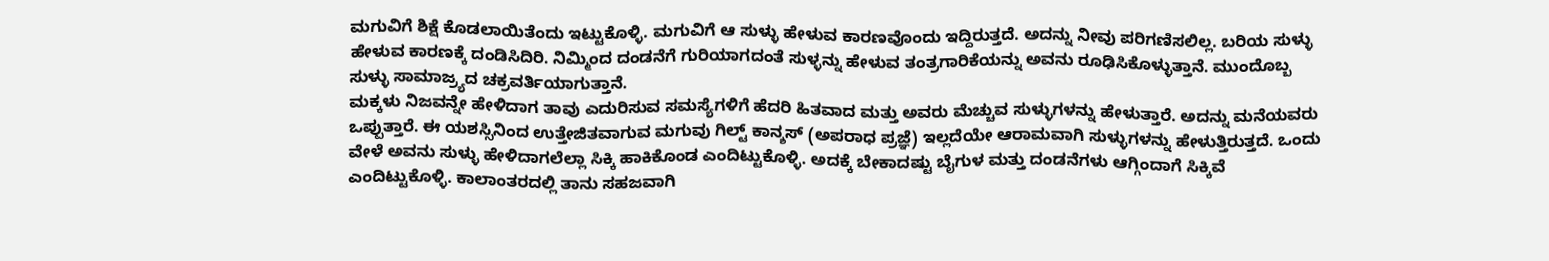ಮಗುವಿಗೆ ಶಿಕ್ಷೆ ಕೊಡಲಾಯಿತೆಂದು ಇಟ್ಟುಕೊಳ್ಳಿ. ಮಗುವಿಗೆ ಆ ಸುಳ್ಳು ಹೇಳುವ ಕಾರಣವೊಂದು ಇದ್ದಿರುತ್ತದೆ. ಅದನ್ನು ನೀವು ಪರಿಗಣಿಸಲಿಲ್ಲ. ಬರಿಯ ಸುಳ್ಳು ಹೇಳುವ ಕಾರಣಕ್ಕೆ ದಂಡಿಸಿದಿರಿ. ನಿಮ್ಮಿಂದ ದಂಡನೆಗೆ ಗುರಿಯಾಗದಂತೆ ಸುಳ್ಳನ್ನು ಹೇಳುವ ತಂತ್ರಗಾರಿಕೆಯನ್ನು ಅವನು ರೂಢಿಸಿಕೊಳ್ಳುತ್ತಾನೆ. ಮುಂದೊಬ್ಬ ಸುಳ್ಳು ಸಾಮಾಜ್ರ್ಯದ ಚಕ್ರವರ್ತಿಯಾಗುತ್ತಾನೆ.
ಮಕ್ಕಳು ನಿಜವನ್ನೇ ಹೇಳಿದಾಗ ತಾವು ಎದುರಿಸುವ ಸಮಸ್ಯೆಗಳಿಗೆ ಹೆದರಿ ಹಿತವಾದ ಮತ್ತು ಅವರು ಮೆಚ್ಚುವ ಸುಳ್ಳುಗಳನ್ನು ಹೇಳುತ್ತಾರೆ. ಅದನ್ನು ಮನೆಯವರು ಒಪ್ಪುತ್ತಾರೆ. ಈ ಯಶಸ್ಸಿನಿಂದ ಉತ್ತೇಜಿತವಾಗುವ ಮಗುವು ಗಿಲ್ಟ್ ಕಾನ್ಶಸ್ (ಅಪರಾಧ ಪ್ರಜ್ಞೆ) ಇಲ್ಲದೆಯೇ ಆರಾಮವಾಗಿ ಸುಳ್ಳುಗಳನ್ನು ಹೇಳುತ್ತಿರುತ್ತದೆ. ಒಂದು ವೇಳೆ ಅವನು ಸುಳ್ಳು ಹೇಳಿದಾಗಲೆಲ್ಲಾ ಸಿಕ್ಕಿ ಹಾಕಿಕೊಂಡ ಎಂದಿಟ್ಟುಕೊಳ್ಳಿ. ಅದಕ್ಕೆ ಬೇಕಾದಷ್ಟು ಬೈಗುಳ ಮತ್ತು ದಂಡನೆಗಳು ಆಗ್ಗಿಂದಾಗೆ ಸಿಕ್ಕಿವೆ ಎಂದಿಟ್ಟುಕೊಳ್ಳಿ. ಕಾಲಾಂತರದಲ್ಲಿ ತಾನು ಸಹಜವಾಗಿ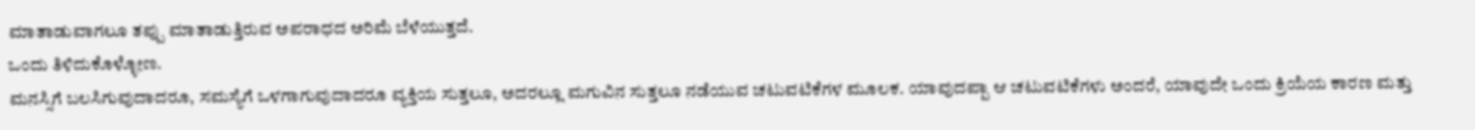ಮಾತಾಡುವಾಗಲೂ ತಪ್ಪು ಮಾತಾಡುತ್ತಿರುವ ಅಪರಾಧದ ಅರಿಮೆ ಬೆಳೆಯುತ್ತದೆ.
ಒಂದು ತಿಳಿದುಕೊಳ್ಳೋಣ.
ಮನಸ್ಸಿಗೆ ಬಲಸಿಗುವುದಾದರೂ, ಸಮಸ್ಯೆಗೆ ಒಳಗಾಗುವುದಾದರೂ ವ್ಯಕ್ತಿಯ ಸುತ್ತಲೂ, ಅದರಲ್ಲೂ ಮಗುವಿನ ಸುತ್ತಲೂ ನಡೆಯುವ ಚಟುವಟಿಕೆಗಳ ಮೂಲಕ. ಯಾವುದಪ್ಪಾ ಆ ಚಟುವಟಿಕೆಗಳು ಅಂದರೆ, ಯಾವುದೇ ಒಂದು ಕ್ರಿಯೆಯ ಕಾರಣ ಮತ್ತು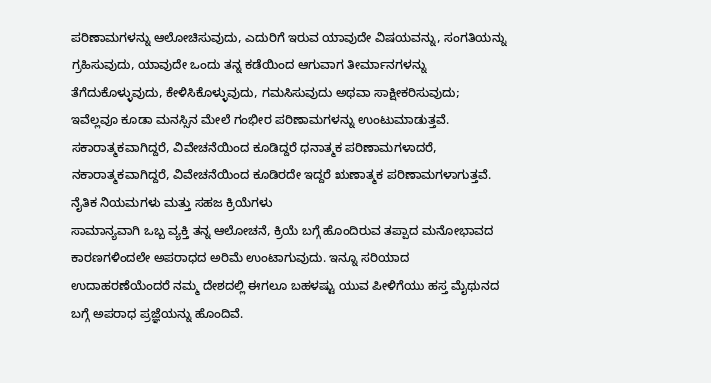ಪರಿಣಾಮಗಳನ್ನು ಆಲೋಚಿಸುವುದು, ಎದುರಿಗೆ ಇರುವ ಯಾವುದೇ ವಿಷಯವನ್ನು, ಸಂಗತಿಯನ್ನು ಗ್ರಹಿಸುವುದು, ಯಾವುದೇ ಒಂದು ತನ್ನ ಕಡೆಯಿಂದ ಆಗುವಾಗ ತೀರ್ಮಾನಗಳನ್ನು ತೆಗೆದುಕೊಳ್ಳುವುದು, ಕೇಳಿಸಿಕೊಳ್ಳುವುದು, ಗಮಸಿಸುವುದು ಅಥವಾ ಸಾಕ್ಷೀಕರಿಸುವುದು; ಇವೆಲ್ಲವೂ ಕೂಡಾ ಮನಸ್ಸಿನ ಮೇಲೆ ಗಂಭೀರ ಪರಿಣಾಮಗಳನ್ನು ಉಂಟುಮಾಡುತ್ತವೆ. ಸಕಾರಾತ್ಮಕವಾಗಿದ್ದರೆ, ವಿವೇಚನೆಯಿಂದ ಕೂಡಿದ್ದರೆ ಧನಾತ್ಮಕ ಪರಿಣಾಮಗಳಾದರೆ, ನಕಾರಾತ್ಮಕವಾಗಿದ್ದರೆ, ವಿವೇಚನೆಯಿಂದ ಕೂಡಿರದೇ ಇದ್ದರೆ ಋಣಾತ್ಮಕ ಪರಿಣಾಮಗಳಾಗುತ್ತವೆ.
ನೈತಿಕ ನಿಯಮಗಳು ಮತ್ತು ಸಹಜ ಕ್ರಿಯೆಗಳು
ಸಾಮಾನ್ಯವಾಗಿ ಒಬ್ಬ ವ್ಯಕ್ತಿ ತನ್ನ ಆಲೋಚನೆ, ಕ್ರಿಯೆ ಬಗ್ಗೆ ಹೊಂದಿರುವ ತಪ್ಪಾದ ಮನೋಭಾವದ ಕಾರಣಗಳಿಂದಲೇ ಅಪರಾಧದ ಅರಿಮೆ ಉಂಟಾಗುವುದು. ಇನ್ನೂ ಸರಿಯಾದ ಉದಾಹರಣೆಯೆಂದರೆ ನಮ್ಮ ದೇಶದಲ್ಲಿ ಈಗಲೂ ಬಹಳಷ್ಟು ಯುವ ಪೀಳಿಗೆಯು ಹಸ್ತ ಮೈಥುನದ ಬಗ್ಗೆ ಅಪರಾಧ ಪ್ರಜ್ಞೆಯನ್ನು ಹೊಂದಿವೆ.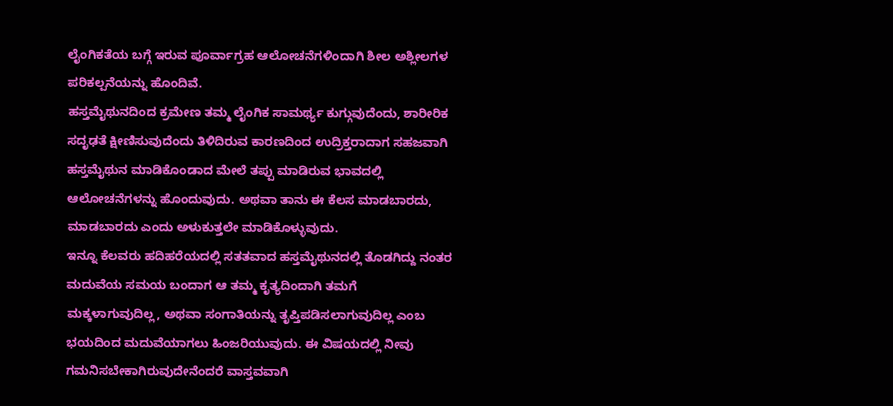ಲೈಂಗಿಕತೆಯ ಬಗ್ಗೆ ಇರುವ ಪೂರ್ವಾಗ್ರಹ ಆಲೋಚನೆಗಳಿಂದಾಗಿ ಶೀಲ ಅಶ್ಲೀಲಗಳ ಪರಿಕಲ್ಪನೆಯನ್ನು ಹೊಂದಿವೆ.
ಹಸ್ತಮೈಥುನದಿಂದ ಕ್ರಮೇಣ ತಮ್ಮ ಲೈಂಗಿಕ ಸಾಮರ್ಥ್ಯ ಕುಗ್ಗುವುದೆಂದು, ಶಾರೀರಿಕ ಸದೃಢತೆ ಕ್ಷೀಣಿಸುವುದೆಂದು ತಿಳಿದಿರುವ ಕಾರಣದಿಂದ ಉದ್ರಿಕ್ತರಾದಾಗ ಸಹಜವಾಗಿ ಹಸ್ತಮೈಥುನ ಮಾಡಿಕೊಂಡಾದ ಮೇಲೆ ತಪ್ಪು ಮಾಡಿರುವ ಭಾವದಲ್ಲಿ ಆಲೋಚನೆಗಳನ್ನು ಹೊಂದುವುದು. ಅಥವಾ ತಾನು ಈ ಕೆಲಸ ಮಾಡಬಾರದು, ಮಾಡಬಾರದು ಎಂದು ಅಳುಕುತ್ತಲೇ ಮಾಡಿಕೊಳ್ಳುವುದು.
ಇನ್ನೂ ಕೆಲವರು ಹದಿಹರೆಯದಲ್ಲಿ ಸತತವಾದ ಹಸ್ತಮೈಥುನದಲ್ಲಿ ತೊಡಗಿದ್ದು ನಂತರ ಮದುವೆಯ ಸಮಯ ಬಂದಾಗ ಆ ತಮ್ಮ ಕೃತ್ಯದಿಂದಾಗಿ ತಮಗೆ ಮಕ್ಕಳಾಗುವುದಿಲ್ಲ, ಅಥವಾ ಸಂಗಾತಿಯನ್ನು ತೃಪ್ತಿಪಡಿಸಲಾಗುವುದಿಲ್ಲ ಎಂಬ ಭಯದಿಂದ ಮದುವೆಯಾಗಲು ಹಿಂಜರಿಯುವುದು. ಈ ವಿಷಯದಲ್ಲಿ ನೀವು ಗಮನಿಸಬೇಕಾಗಿರುವುದೇನೆಂದರೆ ವಾಸ್ತವವಾಗಿ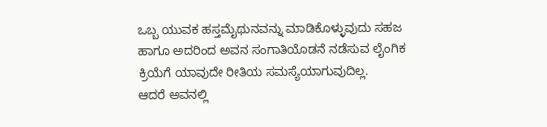ಒಬ್ಬ ಯುವಕ ಹಸ್ತಮೈಥುನವನ್ನು ಮಾಡಿಕೊಳ್ಳುವುದು ಸಹಜ ಹಾಗೂ ಅದರಿಂದ ಅವನ ಸಂಗಾತಿಯೊಡನೆ ನಡೆಸುವ ಲೈಂಗಿಕ ಕ್ರಿಯೆಗೆ ಯಾವುದೇ ರೀತಿಯ ಸಮಸ್ಯೆಯಾಗುವುದಿಲ್ಲ.
ಆದರೆ ಅವನಲ್ಲಿ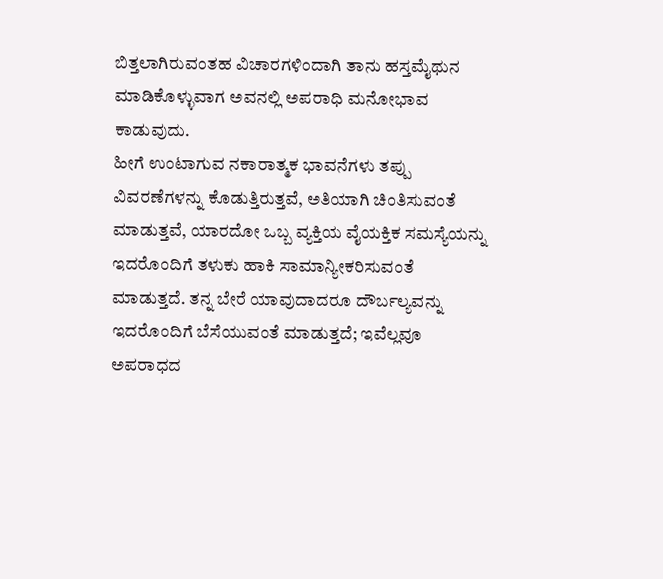ಬಿತ್ತಲಾಗಿರುವಂತಹ ವಿಚಾರಗಳಿಂದಾಗಿ ತಾನು ಹಸ್ತಮೈಥುನ ಮಾಡಿಕೊಳ್ಳುವಾಗ ಅವನಲ್ಲಿ ಅಪರಾಧಿ ಮನೋಭಾವ ಕಾಡುವುದು.
ಹೀಗೆ ಉಂಟಾಗುವ ನಕಾರಾತ್ಮಕ ಭಾವನೆಗಳು ತಪ್ಪು ವಿವರಣೆಗಳನ್ನು ಕೊಡುತ್ತಿರುತ್ತವೆ, ಅತಿಯಾಗಿ ಚಿಂತಿಸುವಂತೆ ಮಾಡುತ್ತವೆ, ಯಾರದೋ ಒಬ್ಬ ವ್ಯಕ್ತಿಯ ವೈಯಕ್ತಿಕ ಸಮಸ್ಯೆಯನ್ನು ಇದರೊಂದಿಗೆ ತಳುಕು ಹಾಕಿ ಸಾಮಾನ್ಯೀಕರಿಸುವಂತೆ ಮಾಡುತ್ತದೆ. ತನ್ನ ಬೇರೆ ಯಾವುದಾದರೂ ದೌರ್ಬಲ್ಯವನ್ನು ಇದರೊಂದಿಗೆ ಬೆಸೆಯುವಂತೆ ಮಾಡುತ್ತದೆ; ಇವೆಲ್ಲವೂ ಅಪರಾಧದ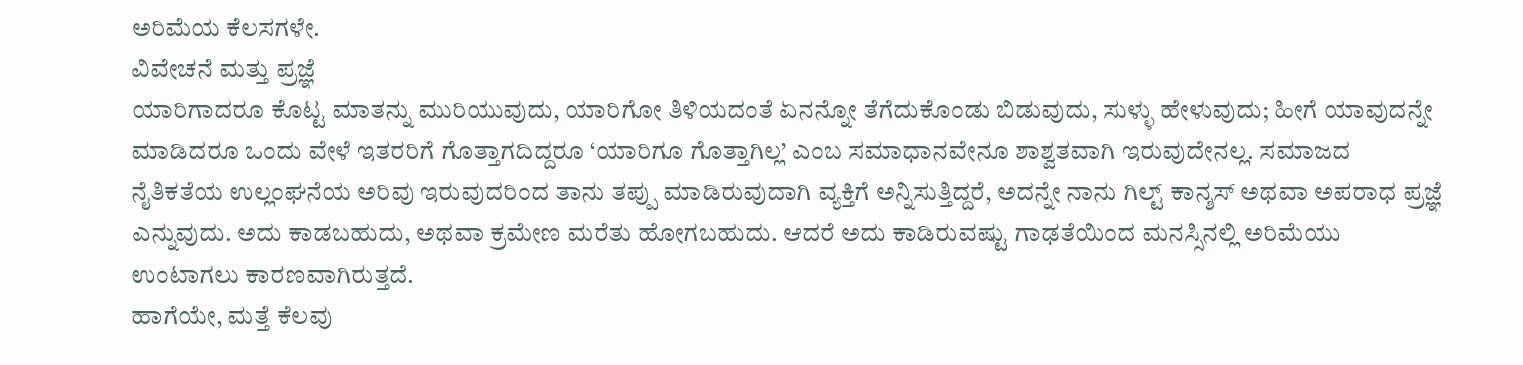ಅರಿಮೆಯ ಕೆಲಸಗಳೇ.
ವಿವೇಚನೆ ಮತ್ತು ಪ್ರಜ್ಞೆ
ಯಾರಿಗಾದರೂ ಕೊಟ್ಟ ಮಾತನ್ನು ಮುರಿಯುವುದು, ಯಾರಿಗೋ ತಿಳಿಯದಂತೆ ಏನನ್ನೋ ತೆಗೆದುಕೊಂಡು ಬಿಡುವುದು, ಸುಳ್ಳು ಹೇಳುವುದು; ಹೀಗೆ ಯಾವುದನ್ನೇ ಮಾಡಿದರೂ ಒಂದು ವೇಳೆ ಇತರರಿಗೆ ಗೊತ್ತಾಗದಿದ್ದರೂ ‘ಯಾರಿಗೂ ಗೊತ್ತಾಗಿಲ್ಲ’ ಎಂಬ ಸಮಾಧಾನವೇನೂ ಶಾಶ್ವತವಾಗಿ ಇರುವುದೇನಲ್ಲ. ಸಮಾಜದ ನೈತಿಕತೆಯ ಉಲ್ಲಂಘನೆಯ ಅರಿವು ಇರುವುದರಿಂದ ತಾನು ತಪ್ಪು ಮಾಡಿರುವುದಾಗಿ ವ್ಯಕ್ತಿಗೆ ಅನ್ನಿಸುತ್ತಿದ್ದರೆ, ಅದನ್ನೇ ನಾನು ಗಿಲ್ಟ್ ಕಾನ್ಶಸ್ ಅಥವಾ ಅಪರಾಧ ಪ್ರಜ್ಞೆ ಎನ್ನುವುದು. ಅದು ಕಾಡಬಹುದು, ಅಥವಾ ಕ್ರಮೇಣ ಮರೆತು ಹೋಗಬಹುದು. ಆದರೆ ಅದು ಕಾಡಿರುವಷ್ಟು ಗಾಢತೆಯಿಂದ ಮನಸ್ಸಿನಲ್ಲಿ ಅರಿಮೆಯು ಉಂಟಾಗಲು ಕಾರಣವಾಗಿರುತ್ತದೆ.
ಹಾಗೆಯೇ, ಮತ್ತೆ ಕೆಲವು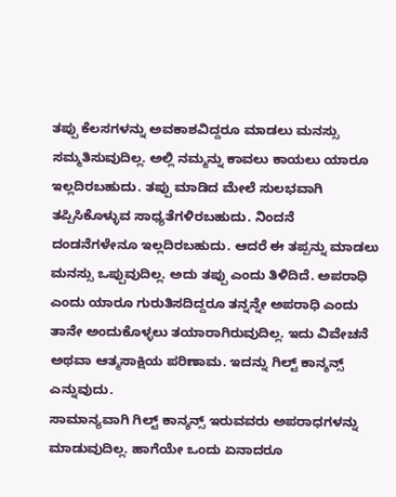ತಪ್ಪು ಕೆಲಸಗಳನ್ನು ಅವಕಾಶವಿದ್ದರೂ ಮಾಡಲು ಮನಸ್ಸು ಸಮ್ಮತಿಸುವುದಿಲ್ಲ. ಅಲ್ಲಿ ನಮ್ಮನ್ನು ಕಾವಲು ಕಾಯಲು ಯಾರೂ ಇಲ್ಲದಿರಬಹುದು. ತಪ್ಪು ಮಾಡಿದ ಮೇಲೆ ಸುಲಭವಾಗಿ ತಪ್ಪಿಸಿಕೊಳ್ಳುವ ಸಾಧ್ಯತೆಗಳಿರಬಹುದು. ನಿಂದನೆ ದಂಡನೆಗಳೇನೂ ಇಲ್ಲದಿರಬಹುದು. ಆದರೆ ಈ ತಪ್ಪನ್ನು ಮಾಡಲು ಮನಸ್ಸು ಒಪ್ಪುವುದಿಲ್ಲ. ಅದು ತಪ್ಪು ಎಂದು ತಿಳಿದಿದೆ. ಅಪರಾಧಿ ಎಂದು ಯಾರೂ ಗುರುತಿಸದಿದ್ದರೂ ತನ್ನನ್ನೇ ಅಪರಾಧಿ ಎಂದು ತಾನೇ ಅಂದುಕೊಳ್ಳಲು ತಯಾರಾಗಿರುವುದಿಲ್ಲ. ಇದು ವಿವೇಚನೆ ಅಥವಾ ಆತ್ಮಸಾಕ್ಷಿಯ ಪರಿಣಾಮ. ಇದನ್ನು ಗಿಲ್ಟ್ ಕಾನ್ಶನ್ಸ್ ಎನ್ನುವುದು.
ಸಾಮಾನ್ಯವಾಗಿ ಗಿಲ್ಟ್ ಕಾನ್ಶನ್ಸ್ ಇರುವವರು ಅಪರಾಧಗಳನ್ನು ಮಾಡುವುದಿಲ್ಲ. ಹಾಗೆಯೇ ಒಂದು ಏನಾದರೂ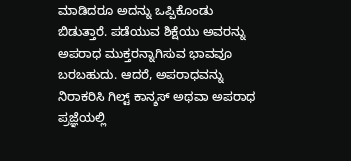ಮಾಡಿದರೂ ಅದನ್ನು ಒಪ್ಪಿಕೊಂಡು ಬಿಡುತ್ತಾರೆ. ಪಡೆಯುವ ಶಿಕ್ಷೆಯು ಅವರನ್ನು ಅಪರಾಧ ಮುಕ್ತರನ್ನಾಗಿಸುವ ಭಾವವೂ ಬರಬಹುದು. ಆದರೆ, ಅಪರಾಧವನ್ನು ನಿರಾಕರಿಸಿ ಗಿಲ್ಟ್ ಕಾನ್ಶಸ್ ಅಥವಾ ಅಪರಾಧ ಪ್ರಜ್ಞೆಯಲ್ಲಿ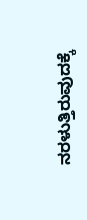ನರಳುತ್ತಿರುವುದಕ್ಕೆ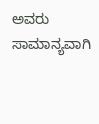ಅವರು ಸಾಮಾನ್ಯವಾಗಿ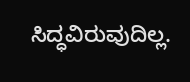ಸಿದ್ಧವಿರುವುದಿಲ್ಲ.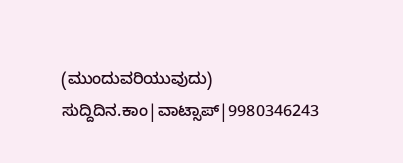(ಮುಂದುವರಿಯುವುದು)
ಸುದ್ದಿದಿನ.ಕಾಂ|ವಾಟ್ಸಾಪ್|9980346243